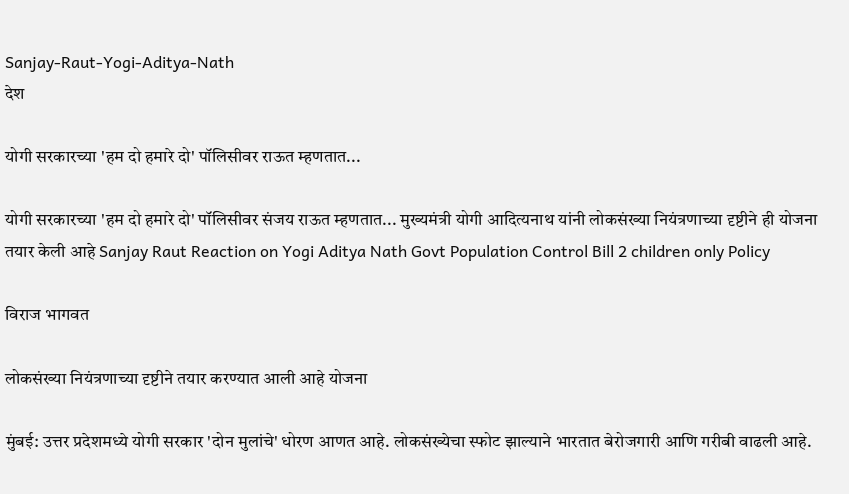Sanjay-Raut-Yogi-Aditya-Nath
देश

योगी सरकारच्या 'हम दो हमारे दो' पॉलिसीवर राऊत म्हणतात...

योगी सरकारच्या 'हम दो हमारे दो' पॉलिसीवर संजय राऊत म्हणतात... मुख्यमंत्री योगी आदित्यनाथ यांनी लोकसंख्या नियंत्रणाच्या दृष्टीने ही योजना तयार केली आहे Sanjay Raut Reaction on Yogi Aditya Nath Govt Population Control Bill 2 children only Policy

विराज भागवत

लोकसंख्या नियंत्रणाच्या दृष्टीने तयार करण्यात आली आहे योजना

मुंबई: उत्तर प्रदेशमध्ये योगी सरकार 'दोन मुलांचे' धोरण आणत आहे. लोकसंख्येचा स्फोट झाल्याने भारतात बेरोजगारी आणि गरीबी वाढली आहे.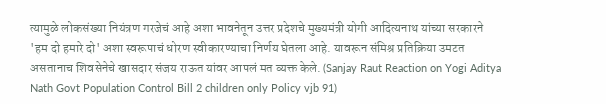त्यामुळे लोकसंख्या नियंत्रण गरजेचं आहे अशा भावनेतून उत्तर प्रदेशचे मुख्यमंत्री योगी आदित्यनाथ यांच्या सरकारने 'हम दो हमारे दो' अशा स्वरूपाचं धोरण स्वीकारण्याचा निर्णय घेतला आहे. यावरून संमिश्र प्रतिक्रिया उमटत असतानाच शिवसेनेचे खासदार संजय राऊत यांवर आपलं मत व्यक्त केले. (Sanjay Raut Reaction on Yogi Aditya Nath Govt Population Control Bill 2 children only Policy vjb 91)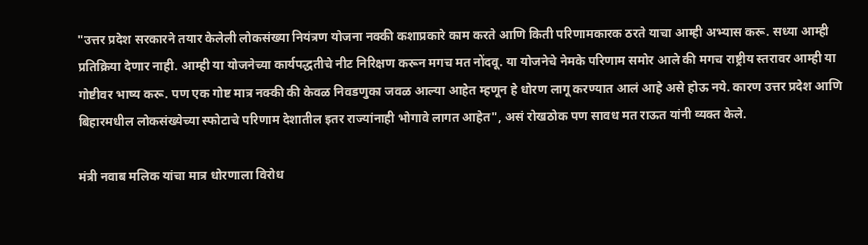"उत्तर प्रदेश सरकारने तयार केलेली लोकसंख्या नियंत्रण योजना नक्की कशाप्रकारे काम करते आणि किती परिणामकारक ठरते याचा आम्ही अभ्यास करू. सध्या आम्ही प्रतिक्रिया देणार नाही. आम्ही या योजनेच्या कार्यपद्धतीचे नीट निरिक्षण करून मगच मत नोंदवू. या योजनेचे नेमके परिणाम समोर आले की मगच राष्ट्रीय स्तरावर आम्ही या गोष्टीवर भाष्य करू. पण एक गोष्ट मात्र नक्की की केवळ निवडणुका जवळ आल्या आहेत म्हणून हे धोरण लागू करण्यात आलं आहे असे होऊ नये. कारण उत्तर प्रदेश आणि बिहारमधील लोकसंख्येच्या स्फोटाचे परिणाम देशातील इतर राज्यांनाही भोगावे लागत आहेत", असं रोखठोक पण सावध मत राऊत यांनी व्यक्त केले.

मंत्री नवाब मलिक यांचा मात्र धोरणाला विरोध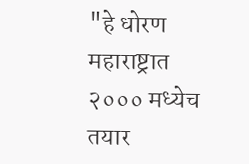"हे धोरण महाराष्ट्रात २००० मध्येच तयार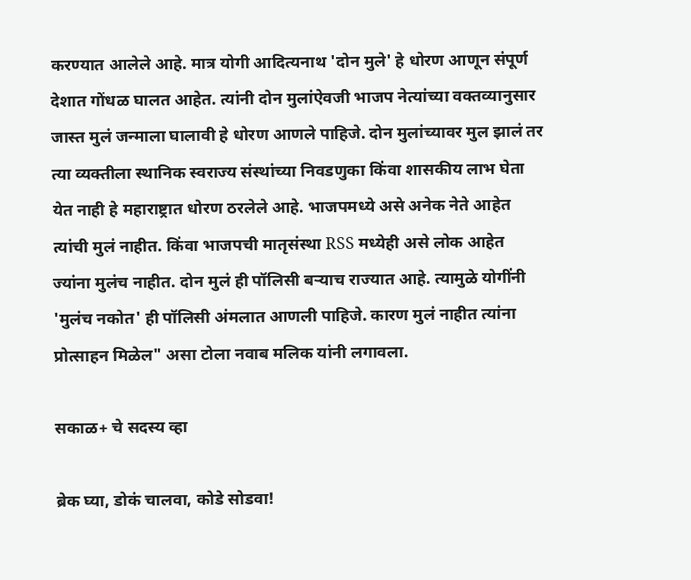करण्यात आलेले आहे. मात्र योगी आदित्यनाथ 'दोन मुले' हे धोरण आणून संपूर्ण देशात गोंधळ घालत आहेत. त्यांनी दोन मुलांऐवजी भाजप नेत्यांच्या वक्तव्यानुसार जास्त मुलं जन्माला घालावी हे धोरण आणले पाहिजे. दोन मुलांच्यावर मुल झालं तर त्या व्यक्तीला स्थानिक स्वराज्य संस्थांच्या निवडणुका किंवा शासकीय लाभ घेता येत नाही हे महाराष्ट्रात धोरण ठरलेले आहे. भाजपमध्ये असे अनेक नेते आहेत त्यांची मुलं नाहीत. किंवा भाजपची मातृसंस्था RSS मध्येही असे लोक आहेत ज्यांना मुलंच नाहीत. दोन मुलं ही पॉलिसी बर्‍याच राज्यात आहे. त्यामुळे योगींनी 'मुलंच नकोत' ही पॉलिसी अंमलात आणली पाहिजे. कारण मुलं नाहीत त्यांना प्रोत्साहन मिळेल" असा टोला नवाब मलिक यांनी लगावला.

सकाळ+ चे सदस्य व्हा

ब्रेक घ्या, डोकं चालवा, कोडे सोडवा!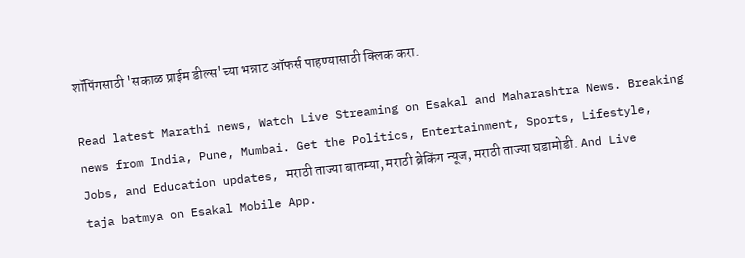शॉपिंगसाठी 'सकाळ प्राईम डील्स'च्या भन्नाट ऑफर्स पाहण्यासाठी क्लिक करा.

Read latest Marathi news, Watch Live Streaming on Esakal and Maharashtra News. Breaking news from India, Pune, Mumbai. Get the Politics, Entertainment, Sports, Lifestyle, Jobs, and Education updates, मराठी ताज्या बातम्या, मराठी ब्रेकिंग न्यूज, मराठी ताज्या घडामोडी. And Live taja batmya on Esakal Mobile App.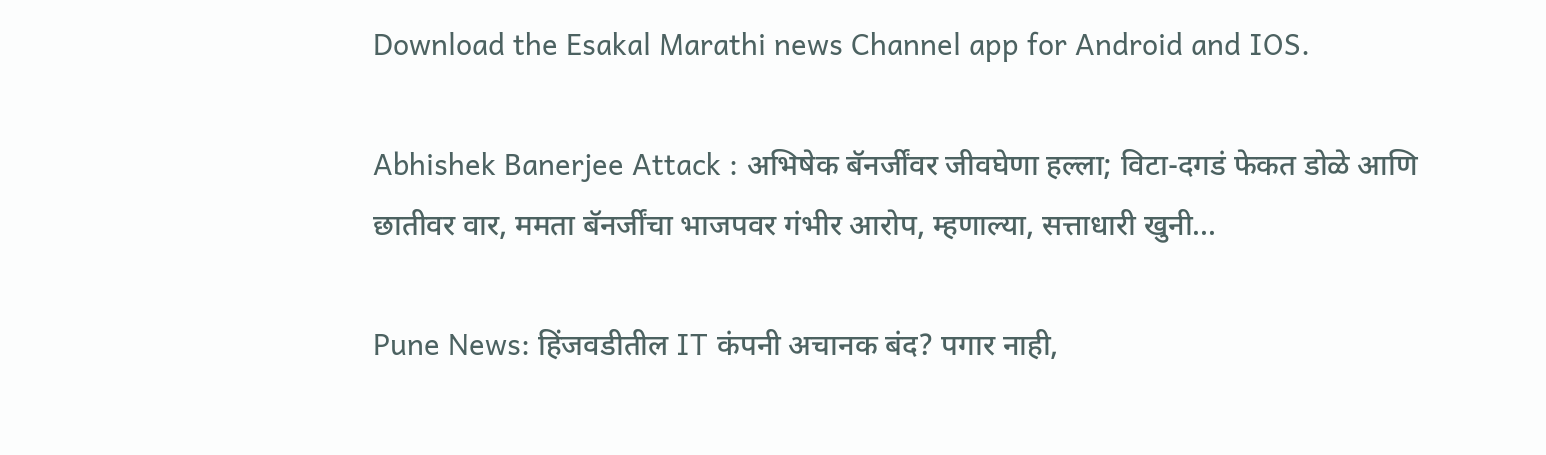Download the Esakal Marathi news Channel app for Android and IOS.

Abhishek Banerjee Attack : अभिषेक बॅनर्जींवर जीवघेणा हल्ला; विटा-दगडं फेकत डोळे आणि छातीवर वार, ममता बॅनर्जींचा भाजपवर गंभीर आरोप, म्हणाल्या, सत्ताधारी खुनी...

Pune News: हिंजवडीतील IT कंपनी अचानक बंद? पगार नाही,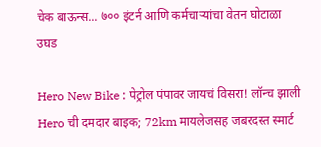चेक बाऊन्स... ७०० इंटर्न आणि कर्मचाऱ्यांचा वेतन घोटाळा उघड

Hero New Bike : पेट्रोल पंपावर जायचं विसरा! लॉन्च झाली Hero ची दमदार बाइक; 72km मायलेजसह जबरदस्त स्मार्ट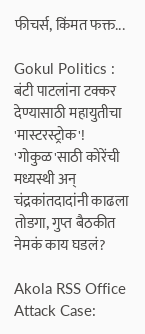फीचर्स, किंमत फक्त...

Gokul Politics : बंटी पाटलांना टक्कर देण्यासाठी महायुतीचा 'मास्टरस्ट्रोक'! 'गोकुळ'साठी कोरेंची मध्यस्थी अन् चंद्रकांतदादांनी काढला तोडगा, गुप्त बैठकीत नेमकं काय घडलं?

Akola RSS Office Attack Case: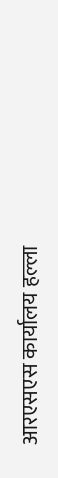आरएसएस कार्यालय हल्ला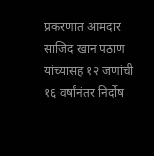प्रकरणात आमदार साजिद खान पठाण यांच्यासह १२ जणांची १६ वर्षांनंतर निर्दोष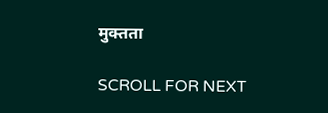मुक्तता

SCROLL FOR NEXT